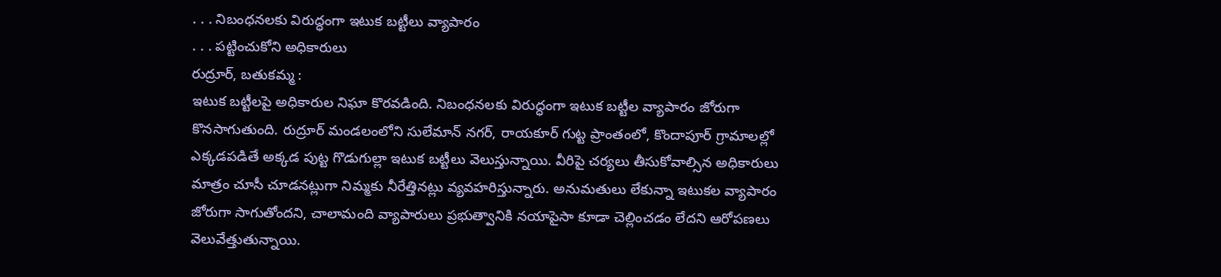. . . నిబంధనలకు విరుద్ధంగా ఇటుక బట్టీలు వ్యాపారం
. . . పట్టించుకోని అధికారులు
రుద్రూర్, బతుకమ్మ :
ఇటుక బట్టీలపై అధికారుల నిఘా కొరవడింది. నిబంధనలకు విరుద్ధంగా ఇటుక బట్టీల వ్యాపారం జోరుగా కొనసాగుతుంది. రుద్రూర్ మండలంలోని సులేమాన్ నగర్, రాయకూర్ గుట్ట ప్రాంతంలో, కొందాపూర్ గ్రామాలల్లో ఎక్కడపడితే అక్కడ పుట్ట గొడుగుల్లా ఇటుక బట్టీలు వెలుస్తున్నాయి. వీరిపై చర్యలు తీసుకోవాల్సిన అధికారులు మాత్రం చూసీ చూడనట్లుగా నిమ్మకు నీరేత్తినట్లు వ్యవహరిస్తున్నారు. అనుమతులు లేకున్నా ఇటుకల వ్యాపారం జోరుగా సాగుతోందని, చాలామంది వ్యాపారులు ప్రభుత్వానికి నయాపైసా కూడా చెల్లించడం లేదని ఆరోపణలు వెలువేత్తుతున్నాయి.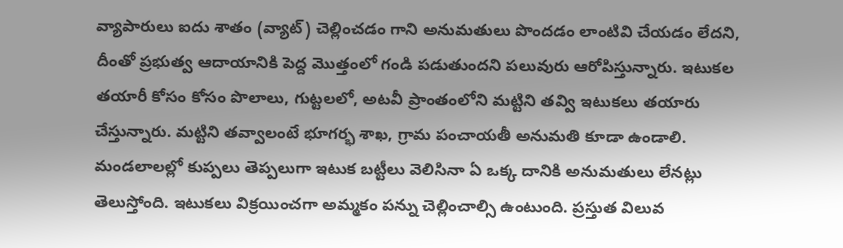వ్యాపారులు ఐదు శాతం (వ్యాట్) చెల్లించడం గాని అనుమతులు పొందడం లాంటివి చేయడం లేదని, దీంతో ప్రభుత్వ ఆదాయానికి పెద్ద మొత్తంలో గండి పడుతుందని పలువురు ఆరోపిస్తున్నారు. ఇటుకల తయారీ కోసం కోసం పొలాలు, గుట్టలలో, అటవీ ప్రాంతంలోని మట్టిని తవ్వి ఇటుకలు తయారు చేస్తున్నారు. మట్టిని తవ్వాలంటే భూగర్భ శాఖ, గ్రామ పంచాయతీ అనుమతి కూడా ఉండాలి. మండలాలల్లో కుప్పలు తెప్పలుగా ఇటుక బట్టీలు వెలిసినా ఏ ఒక్క దానికి అనుమతులు లేనట్లు తెలుస్తోంది. ఇటుకలు విక్రయించగా అమ్మకం పన్ను చెల్లించాల్సి ఉంటుంది. ప్రస్తుత విలువ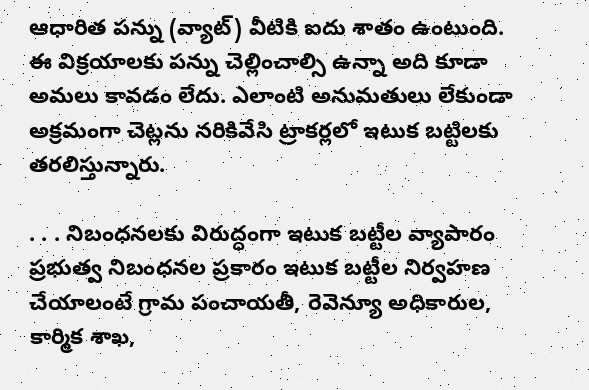ఆధారిత పన్ను (వ్యాట్) వీటికి ఐదు శాతం ఉంటుంది. ఈ విక్రయాలకు పన్ను చెల్లించాల్సి ఉన్నా అది కూడా అమలు కావడం లేదు. ఎలాంటి అనుమతులు లేకుండా అక్రమంగా చెట్లను నరికివేసి ట్రాకర్లలో ఇటుక బట్టిలకు తరలిస్తున్నారు.

. . . నిబంధనలకు విరుద్ధంగా ఇటుక బట్టీల వ్యాపారం
ప్రభుత్వ నిబంధనల ప్రకారం ఇటుక బట్టీల నిర్వహణ చేయాలంటే గ్రామ పంచాయతీ, రెవెన్యూ అధికారుల, కార్మిక శాఖ,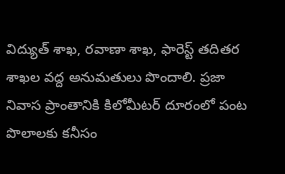విద్యుత్ శాఖ, రవాణా శాఖ, ఫారెస్ట్ తదితర శాఖల వద్ద అనుమతులు పొందాలి. ప్రజా నివాస ప్రాంతానికి కిలోమీటర్ దూరంలో పంట పొలాలకు కనీసం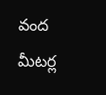వంద మీటర్ల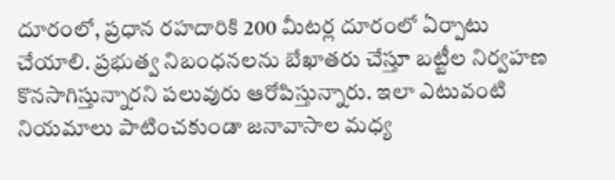దూరంలో, ప్రధాన రహదారికి 200 మీటర్ల దూరంలో ఏర్పాటు చేయాలి. ప్రభుత్వ నిబంధనలను బేఖాతరు చేస్తూ బట్టీల నిర్వహణ కొనసాగిస్తున్నారని పలువురు ఆరోపిస్తున్నారు. ఇలా ఎటువంటి నియమాలు పాటించకుండా జనావాసాల మధ్య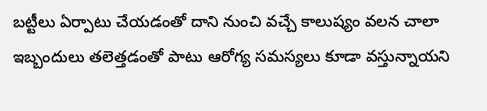బట్టీలు ఏర్పాటు చేయడంతో దాని నుంచి వచ్చే కాలుష్యం వలన చాలా ఇబ్బందులు తలెత్తడంతో పాటు ఆరోగ్య సమస్యలు కూడా వస్తున్నాయని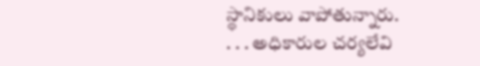స్థానికులు వాపోతున్నారు.
. . . అధికారుల చర్యలేవి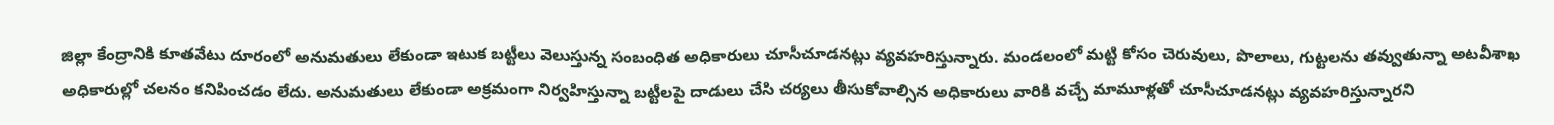జిల్లా కేంద్రానికి కూతవేటు దూరంలో అనుమతులు లేకుండా ఇటుక బట్టీలు వెలుస్తున్న సంబంధిత అధికారులు చూసీచూడనట్లు వ్యవహరిస్తున్నారు. మండలంలో మట్టి కోసం చెరువులు, పొలాలు, గుట్టలను తవ్వుతున్నా అటవీశాఖ అధికారుల్లో చలనం కనిపించడం లేదు. అనుమతులు లేకుండా అక్రమంగా నిర్వహిస్తున్నా బట్టీలపై దాడులు చేసి చర్యలు తీసుకోవాల్సిన అధికారులు వారికి వచ్చే మామూళ్లతో చూసీచూడనట్లు వ్యవహరిస్తున్నారని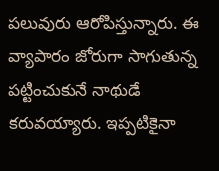పలువురు ఆరోపిస్తున్నారు. ఈ వ్యాపారం జోరుగా సాగుతున్న పట్టించుకునే నాథుడే కరువయ్యారు. ఇప్పటికైనా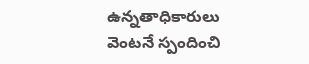ఉన్నతాధికారులు వెంటనే స్పందించి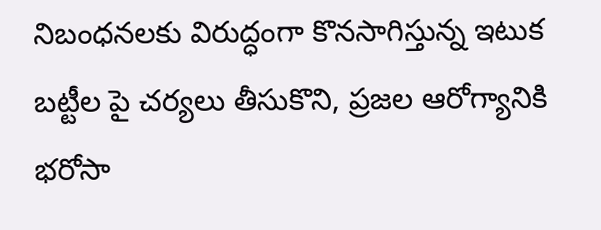నిబంధనలకు విరుద్ధంగా కొనసాగిస్తున్న ఇటుక బట్టీల పై చర్యలు తీసుకొని, ప్రజల ఆరోగ్యానికి భరోసా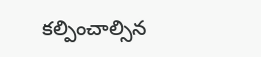కల్పించాల్సిన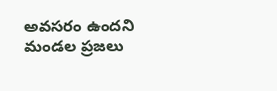అవసరం ఉందని మండల ప్రజలు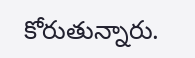కోరుతున్నారు.